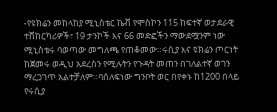-የዩክሬን መከላከያ ሚኒስቴር ኬቭ የሞስኮን 115 ከፍተኛ ወታደራዊ ተሸከርካሪዎች፣ 19 ታንኮች እና 66 መድፎችን ማውደሟንም ነው ሚኒስቴሩ ባወጣው መግለጫ የጠቆመው።ሩሲያ እና ዩክሬን ጦርነት ከጀመሩ ወዲህ አደረስን የሚሉትን የጉዳት መጠን በገለልተኛ ወገን ማረጋገጥ አልተቻለም።ባሰለፍነው ግንቦት ወር በየቀኑ ከ1200 በላይ የሩሲያ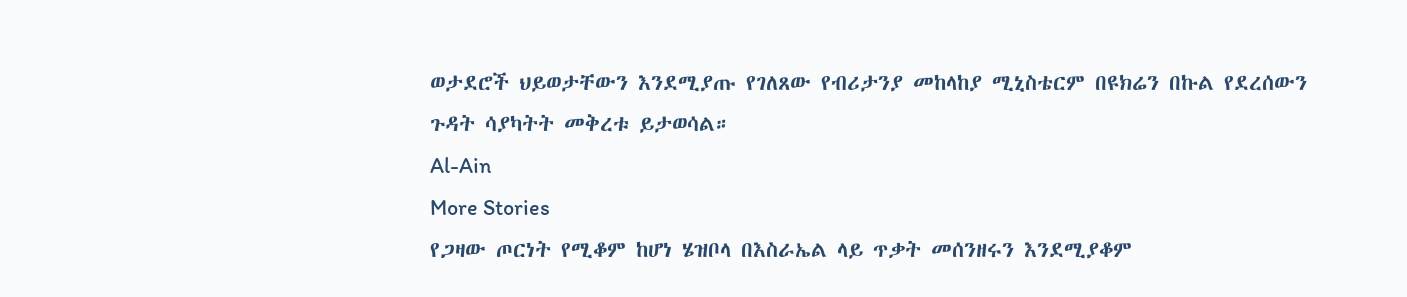ወታደሮች ህይወታቸውን እንደሚያጡ የገለጸው የብሪታንያ መከላከያ ሚኒስቴርም በዩክሬን በኩል የደረሰውን ጉዳት ሳያካትት መቅረቱ ይታወሳል።
Al-Ain
More Stories
የጋዛው ጦርነት የሚቆም ከሆነ ሄዝቦላ በእስራኤል ላይ ጥቃት መሰንዘሩን እንደሚያቆም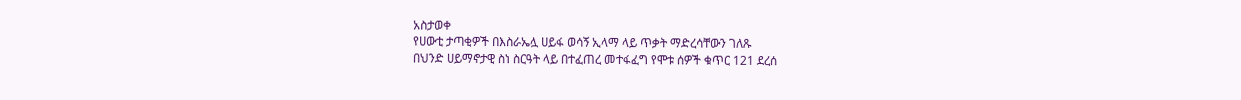አስታወቀ
የሀውቲ ታጣቂዎች በእስራኤሏ ሀይፋ ወሳኝ ኢላማ ላይ ጥቃት ማድረሳቸውን ገለጹ
በህንድ ሀይማኖታዊ ስነ ስርዓት ላይ በተፈጠረ መተፋፈግ የሞቱ ሰዎች ቁጥር 121 ደረሰ